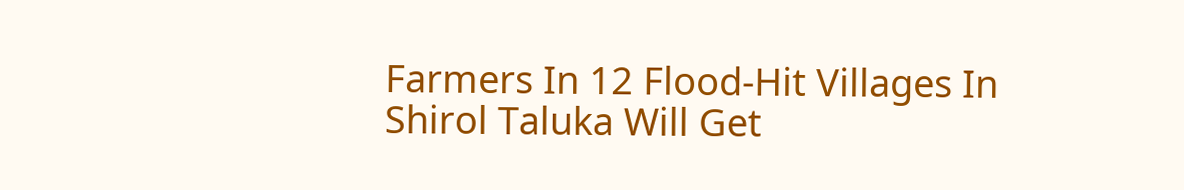Farmers In 12 Flood-Hit Villages In Shirol Taluka Will Get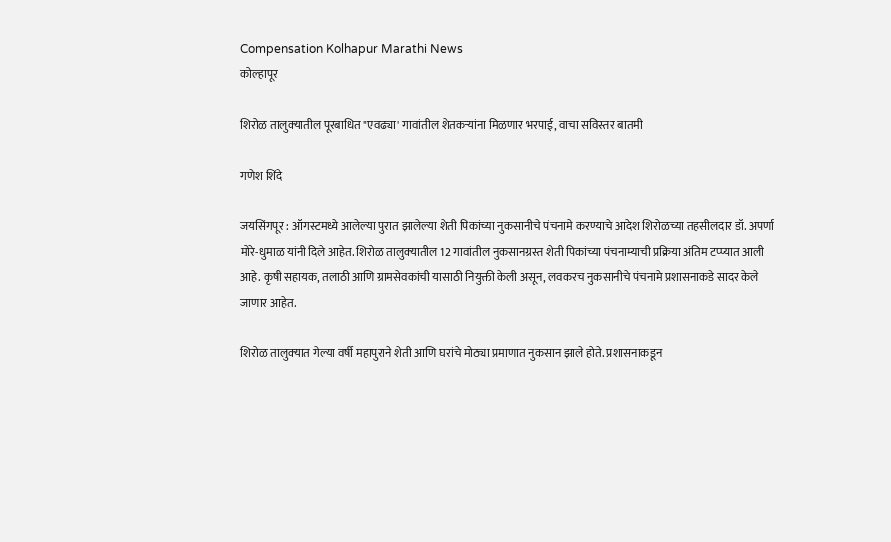Compensation Kolhapur Marathi News
कोल्हापूर

शिरोळ तालुक्‍यातील पूरबाधित "एवढ्या' गावांतील शेतकऱ्यांना मिळणार भरपाई, वाचा सविस्तर बातमी

गणेश शिंदे

जयसिंगपूर : ऑगस्टमध्ये आलेल्या पुरात झालेल्या शेती पिकांच्या नुकसानीचे पंचनामे करण्याचे आदेश शिरोळच्या तहसीलदार डॉ. अपर्णा मोरे-धुमाळ यांनी दिले आहेत. शिरोळ तालुक्‍यातील 12 गावांतील नुकसानग्रस्त शेती पिकांच्या पंचनाम्याची प्रक्रिया अंतिम टप्प्यात आली आहे. कृषी सहायक, तलाठी आणि ग्रामसेवकांची यासाठी नियुक्ती केली असून, लवकरच नुकसानीचे पंचनामे प्रशासनाकडे सादर केले जाणार आहेत.

शिरोळ तालुक्‍यात गेल्या वर्षी महापुराने शेती आणि घरांचे मोठ्या प्रमाणात नुकसान झाले होते. प्रशासनाकडून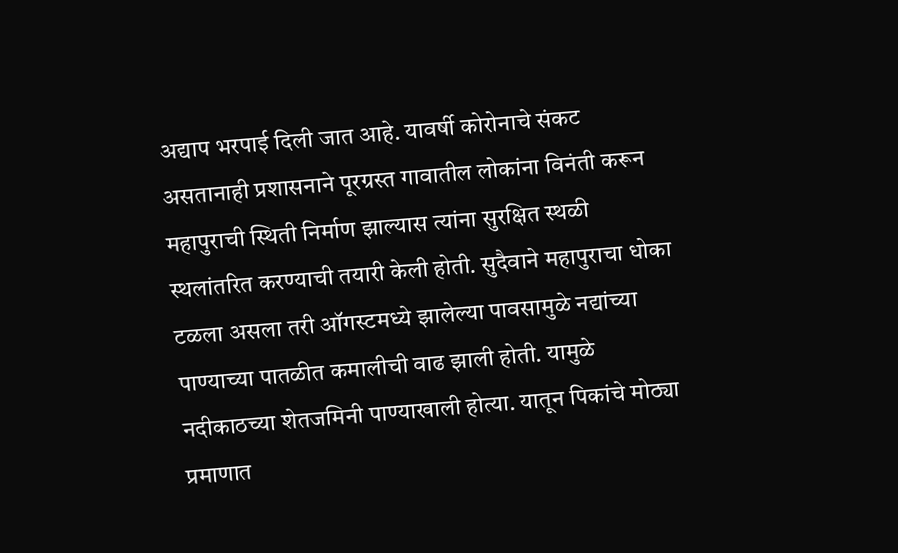अद्याप भरपाई दिली जात आहे. यावर्षी कोरोनाचे संकट असतानाही प्रशासनाने पूरग्रस्त गावातील लोकांना विनंती करून महापुराची स्थिती निर्माण झाल्यास त्यांना सुरक्षित स्थळी स्थलांतरित करण्याची तयारी केली होती. सुदैवाने महापुराचा धोका टळला असला तरी ऑगस्टमध्ये झालेल्या पावसामुळे नद्यांच्या पाण्याच्या पातळीत कमालीची वाढ झाली होती. यामुळे नदीकाठच्या शेतजमिनी पाण्याखाली होत्या. यातून पिकांचे मोठ्या प्रमाणात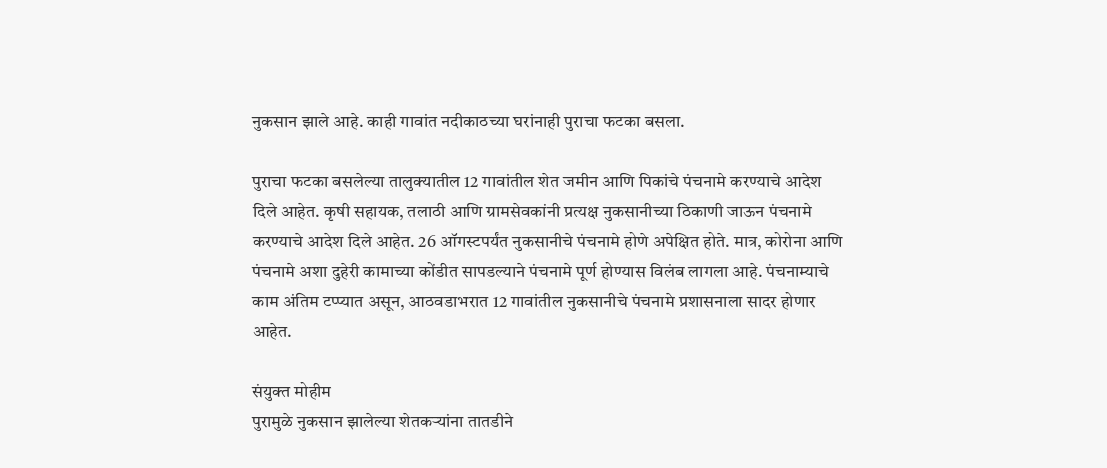नुकसान झाले आहे. काही गावांत नदीकाठच्या घरांनाही पुराचा फटका बसला.

पुराचा फटका बसलेल्या तालुक्‍यातील 12 गावांतील शेत जमीन आणि पिकांचे पंचनामे करण्याचे आदेश दिले आहेत. कृषी सहायक, तलाठी आणि ग्रामसेवकांनी प्रत्यक्ष नुकसानीच्या ठिकाणी जाऊन पंचनामे करण्याचे आदेश दिले आहेत. 26 ऑगस्टपर्यंत नुकसानीचे पंचनामे होणे अपेक्षित होते. मात्र, कोरोना आणि पंचनामे अशा दुहेरी कामाच्या कोंडीत सापडल्याने पंचनामे पूर्ण होण्यास विलंब लागला आहे. पंचनाम्याचे काम अंतिम टप्प्यात असून, आठवडाभरात 12 गावांतील नुकसानीचे पंचनामे प्रशासनाला सादर होणार आहेत.

संयुक्त मोहीम
पुरामुळे नुकसान झालेल्या शेतकऱ्यांना तातडीने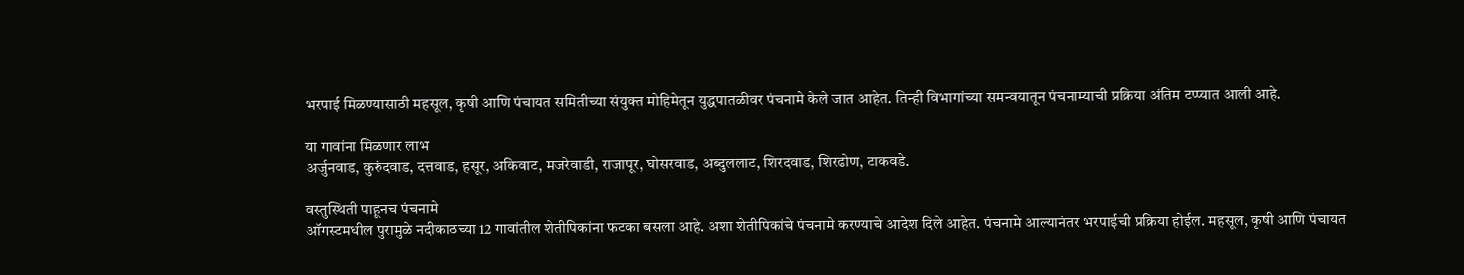भरपाई मिळण्यासाठी महसूल, कृषी आणि पंचायत समितीच्या संयुक्त मोहिमेतून युद्धपातळीवर पंचनामे केले जात आहेत. तिन्ही विभागांच्या समन्वयातून पंचनाम्याची प्रक्रिया अंतिम टप्प्यात आली आहे.

या गावांना मिळणार लाभ
अर्जुनवाड, कुरुंदवाड, दत्तवाड, हसूर, अकिवाट, मजरेवाडी, राजापूर, घोसरवाड, अब्दुललाट, शिरदवाड, शिरढोण, टाकवडे.

वस्तुस्थिती पाहूनच पंचनामे
ऑगस्टमधील पुरामुळे नदीकाठच्या 12 गावांतील शेतीपिकांना फटका बसला आहे. अशा शेतीपिकांचे पंचनामे करण्याचे आदेश दिले आहेत. पंचनामे आल्यानंतर भरपाईची प्रक्रिया होईल. महसूल, कृषी आणि पंचायत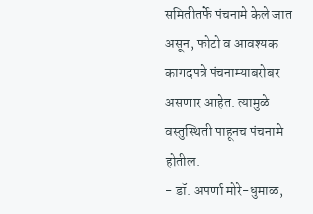समितीतर्फे पंचनामे केले जात असून, फोटो व आवश्‍यक कागदपत्रे पंचनाम्याबरोबर असणार आहेत. त्यामुळे वस्तुस्थिती पाहूनच पंचनामे होतील.
- डॉ. अपर्णा मोरे-धुमाळ,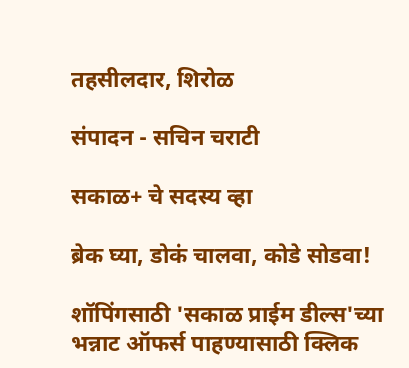तहसीलदार, शिरोळ

संपादन - सचिन चराटी

सकाळ+ चे सदस्य व्हा

ब्रेक घ्या, डोकं चालवा, कोडे सोडवा!

शॉपिंगसाठी 'सकाळ प्राईम डील्स'च्या भन्नाट ऑफर्स पाहण्यासाठी क्लिक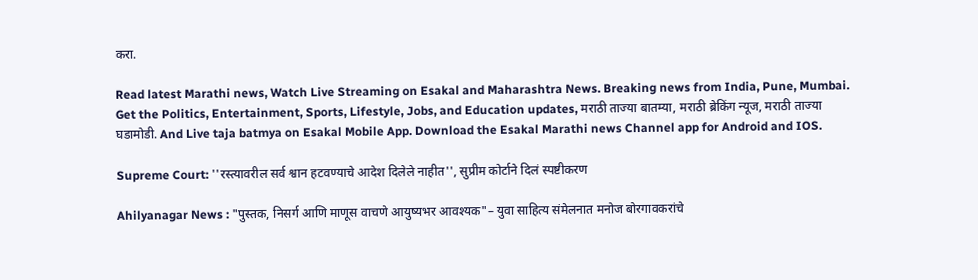करा.

Read latest Marathi news, Watch Live Streaming on Esakal and Maharashtra News. Breaking news from India, Pune, Mumbai. Get the Politics, Entertainment, Sports, Lifestyle, Jobs, and Education updates, मराठी ताज्या बातम्या, मराठी ब्रेकिंग न्यूज, मराठी ताज्या घडामोडी. And Live taja batmya on Esakal Mobile App. Download the Esakal Marathi news Channel app for Android and IOS.

Supreme Court: ''रस्त्यावरील सर्व श्वान हटवण्याचे आदेश दिलेले नाहीत'', सुप्रीम कोर्टाने दिलं स्पष्टीकरण

Ahilyanagar News : "पुस्तक, निसर्ग आणि माणूस वाचणे आयुष्यभर आवश्यक"– युवा साहित्य संमेलनात मनोज बोरगावकरांचे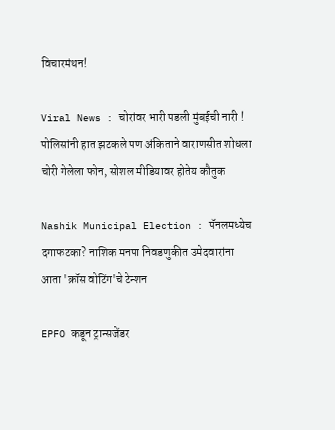विचारमंथन!

Viral News : चोरांवर भारी पडली मुंबईची नारी ! पोलिसांनी हात झटकले पण अंकिताने वाराणसीत शोधला चोरी गेलेला फोन, सोशल मीडियावर होतेय कौतुक

Nashik Municipal Election : पॅनलमध्येच दगाफटका? नाशिक मनपा निवडणुकीत उमेदवारांना आता 'क्रॉस वोटिंग'चे टेन्शन

EPFO कडून ट्रान्सजेंडर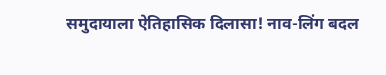समुदायाला ऐतिहासिक दिलासा! नाव-लिंग बदल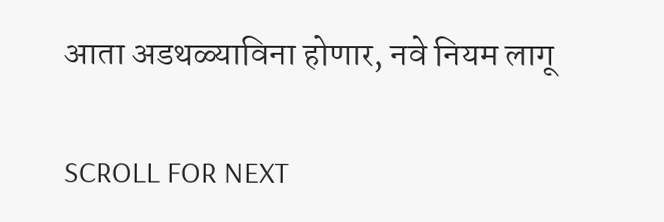आता अडथळ्याविना होणार, नवे नियम लागू

SCROLL FOR NEXT